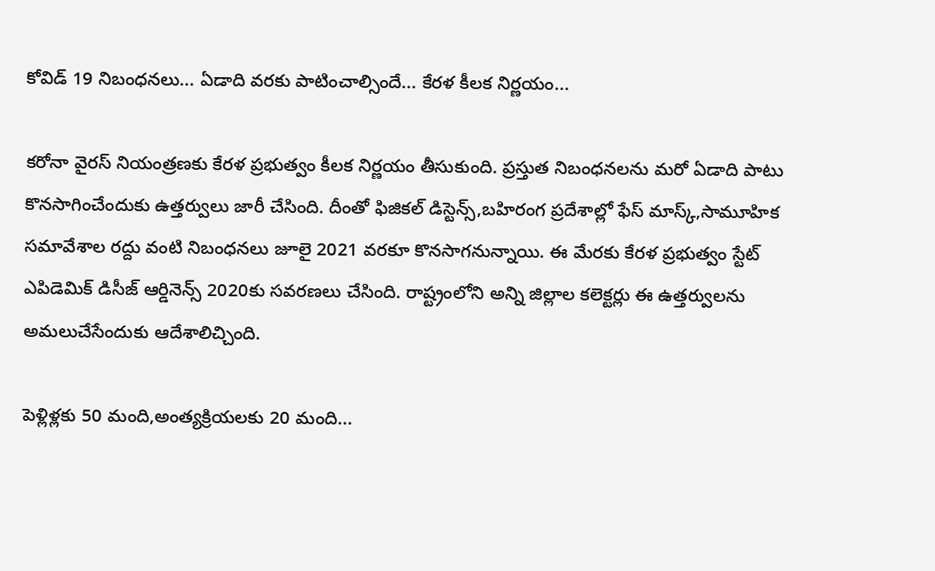కోవిడ్ 19 నిబంధనలు... ఏడాది వరకు పాటించాల్సిందే... కేరళ కీలక నిర్ణయం...

కరోనా వైరస్ నియంత్రణకు కేరళ ప్రభుత్వం కీలక నిర్ణయం తీసుకుంది. ప్రస్తుత నిబంధనలను మరో ఏడాది పాటు కొనసాగించేందుకు ఉత్తర్వులు జారీ చేసింది. దీంతో ఫిజికల్ డిస్టెన్స్,బహిరంగ ప్రదేశాల్లో ఫేస్ మాస్క్,సామూహిక సమావేశాల రద్దు వంటి నిబంధనలు జూలై 2021 వరకూ కొనసాగనున్నాయి. ఈ మేరకు కేరళ ప్రభుత్వం స్టేట్ ఎపిడెమిక్ డిసీజ్ ఆర్డినెన్స్‌ 2020కు సవరణలు చేసింది. రాష్ట్రంలోని అన్ని జిల్లాల కలెక్టర్లు ఈ ఉత్తర్వులను అమలుచేసేందుకు ఆదేశాలిచ్చింది.

పెళ్లిళ్లకు 50 మంది,అంత్యక్రియలకు 20 మంది...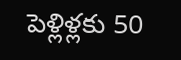పెళ్లిళ్లకు 50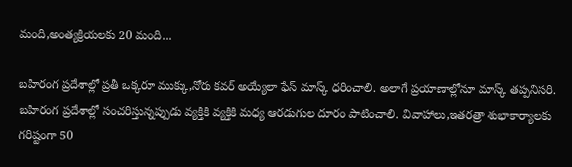మంది,అంత్యక్రియలకు 20 మంది...

బహిరంగ ప్రదేశాల్లో ప్రతీ ఒక్కరూ ముక్కు,నోరు కవర్ అయ్యేలా ఫేస్ మాస్క్ ధరించాలి. అలాగే ప్రయాణాల్లోనూ మాస్క్ తప్పనిసరి. బహిరంగ ప్రదేశాల్లో సంచరిస్తున్నప్పుడు వ్యక్తికి వ్యక్తికి మధ్య ఆరడుగుల దూరం పాటించాలి. వివాహాలు,ఇతరత్రా శుభాకార్యాలకు గరిష్టంగా 50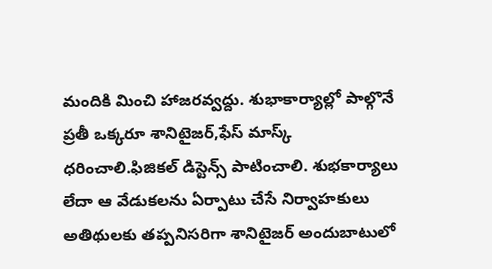మందికి మించి హాజరవ్వద్దు. శుభాకార్యాల్లో పాల్గొనే ప్రతీ ఒక్కరూ శానిటైజర్,ఫేస్ మాస్క్ ధరించాలి.ఫిజికల్ డిస్టెన్స్ పాటించాలి. శుభకార్యాలు లేదా ఆ వేడుకలను ఏర్పాటు చేసే నిర్వాహకులు అతిథులకు తప్పనిసరిగా శానిటైజర్ అందుబాటులో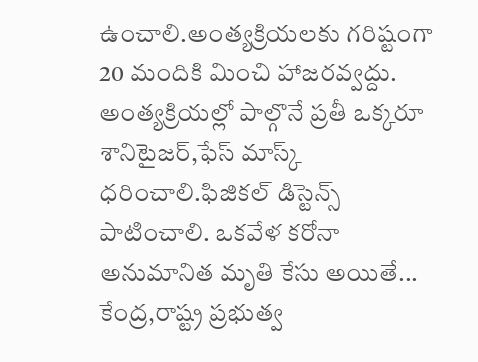ఉంచాలి.అంత్యక్రియలకు గరిష్టంగా 20 మందికి మించి హాజరవ్వద్దు. అంత్యక్రియల్లో పాల్గొనే ప్రతీ ఒక్కరూ శానిటైజర్,ఫేస్ మాస్క్ ధరించాలి.ఫిజికల్ డిస్టెన్స్ పాటించాలి. ఒకవేళ కరోనా అనుమానిత మృతి కేసు అయితే... కేంద్ర,రాష్ట్ర ప్రభుత్వ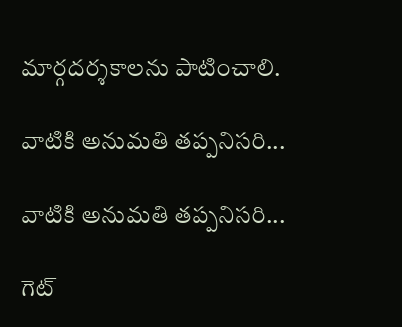మార్గదర్శకాలను పాటించాలి.

వాటికి అనుమతి తప్పనిసరి...

వాటికి అనుమతి తప్పనిసరి...

గెట్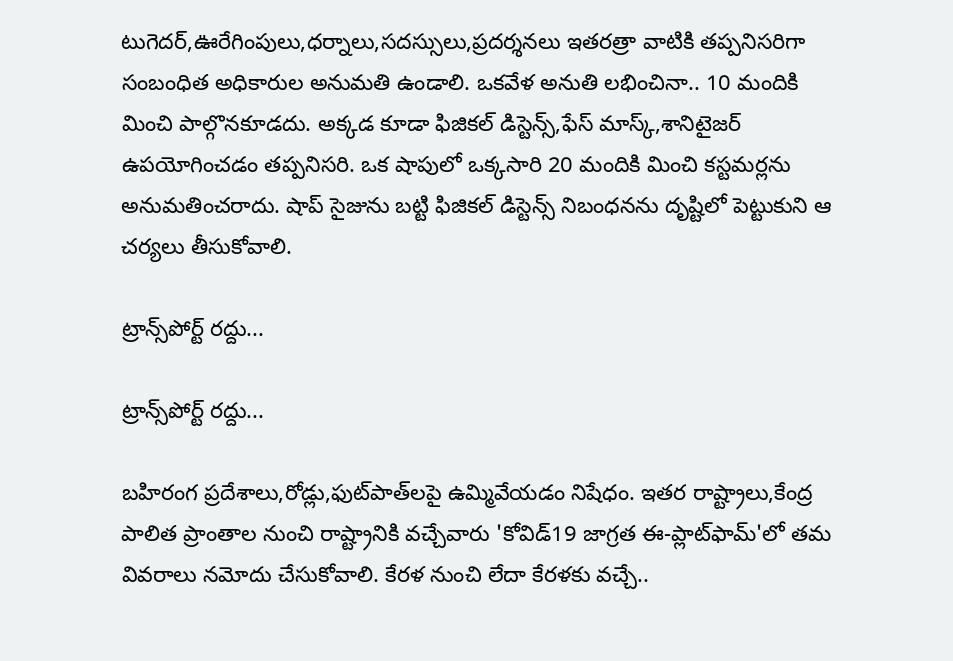టుగెదర్,ఊరేగింపులు,ధర్నాలు,సదస్సులు,ప్రదర్శనలు ఇతరత్రా వాటికి తప్పనిసరిగా సంబంధిత అధికారుల అనుమతి ఉండాలి. ఒకవేళ అనుతి లభించినా.. 10 మందికి మించి పాల్గొనకూడదు. అక్కడ కూడా ఫిజికల్ డిస్టెన్స్,ఫేస్ మాస్క్,శానిటైజర్ ఉపయోగించడం తప్పనిసరి. ఒక షాపులో ఒక్కసారి 20 మందికి మించి కస్టమర్లను అనుమతించరాదు. షాప్ సైజును బట్టి ఫిజికల్ డిస్టెన్స్ నిబంధనను దృష్టిలో పెట్టుకుని ఆ చర్యలు తీసుకోవాలి.

ట్రాన్స్‌పోర్ట్ రద్దు...

ట్రాన్స్‌పోర్ట్ రద్దు...

బహిరంగ ప్రదేశాలు,రోడ్లు,ఫుట్‌పాత్‌లపై ఉమ్మివేయడం నిషేధం. ఇతర రాష్ట్రాలు,కేంద్ర పాలిత ప్రాంతాల నుంచి రాష్ట్రానికి వచ్చేవారు 'కోవిడ్19 జాగ్రత ఈ-ప్లాట్‌ఫామ్‌'లో తమ వివరాలు నమోదు చేసుకోవాలి. కేరళ నుంచి లేదా కేరళకు వచ్చే..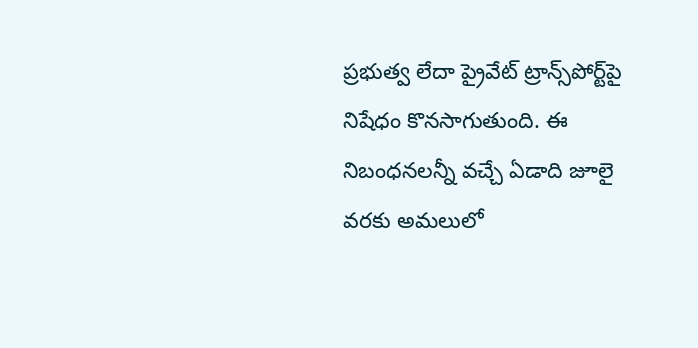ప్రభుత్వ లేదా ప్రైవేట్ ట్రాన్స్‌పోర్ట్‌పై నిషేధం కొనసాగుతుంది. ఈ నిబంధనలన్నీ వచ్చే ఏడాది జూలై వరకు అమలులో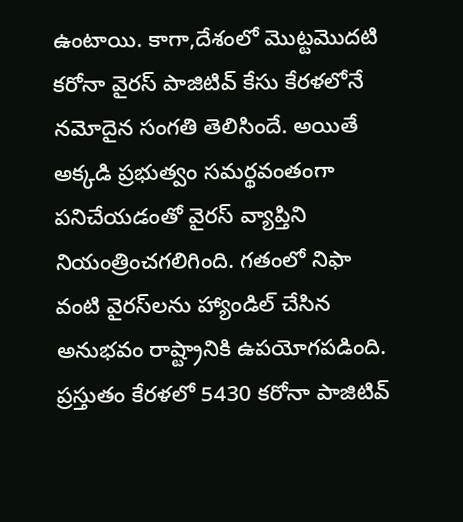ఉంటాయి. కాగా,దేశంలో మొట్టమొదటి కరోనా వైరస్ పాజిటివ్ కేసు కేరళలోనే నమోదైన సంగతి తెలిసిందే. అయితే అక్కడి ప్రభుత్వం సమర్థవంతంగా పనిచేయడంతో వైరస్‌ వ్యాప్తిని నియంత్రించగలిగింది. గతంలో నిఫా వంటి వైరస్‌లను హ్యాండిల్‌ చేసిన అనుభవం రాష్ట్రానికి ఉపయోగపడింది. ప్రస్తుతం కేరళలో 5430 కరోనా పాజిటివ్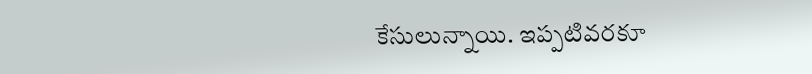కేసులున్నాయి. ఇప్పటివరకూ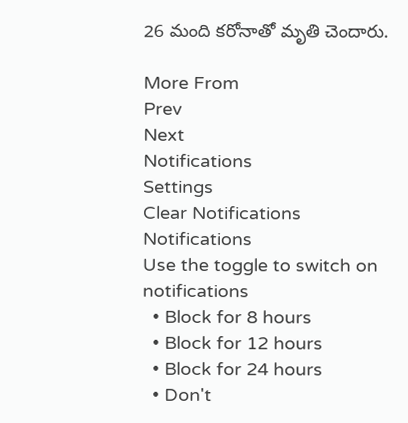26 మంది కరోనాతో మృతి చెందారు.

More From
Prev
Next
Notifications
Settings
Clear Notifications
Notifications
Use the toggle to switch on notifications
  • Block for 8 hours
  • Block for 12 hours
  • Block for 24 hours
  • Don't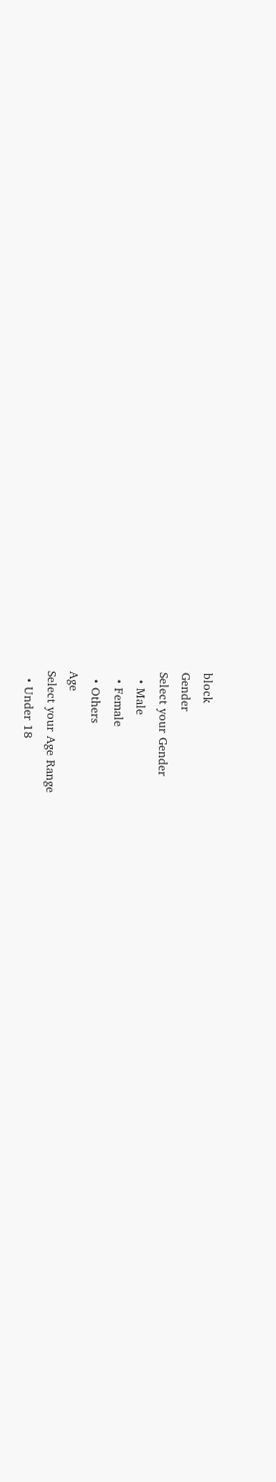block
Gender
Select your Gender
  • Male
  • Female
  • Others
Age
Select your Age Range
  • Under 18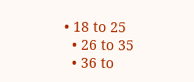• 18 to 25
  • 26 to 35
  • 36 to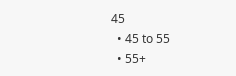45
  • 45 to 55
  • 55+